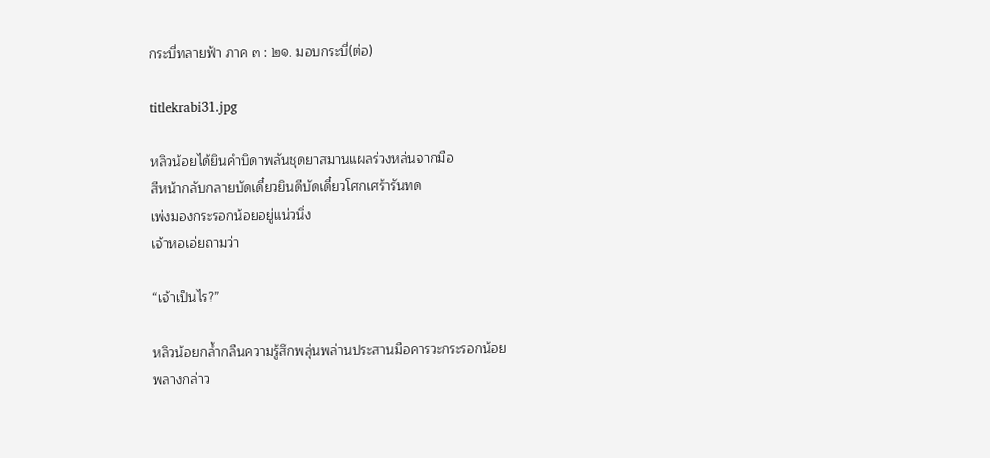กระบี่ทลายฟ้า ภาค ๓ : ๒๑. มอบกระบี่(ต่อ)

titlekrabi31.jpg

หลิวน้อยได้ยินคำบิดาพลันชุดยาสมานแผลร่วงหล่นจากมือ
สีหน้ากลับกลายบัดเดี๋ยวยินดีบัดเดี๋ยวโศกเศร้ารันทด
เพ่งมองกระรอกน้อยอยู่แน่วนิ่ง
เจ้าหอเอ่ยถามว่า

“เจ้าเป็นไร?”

หลิวน้อยกล้ำกลืนความรู้สึกพลุ่นพล่านประสานมือคารวะกระรอกน้อย
พลางกล่าว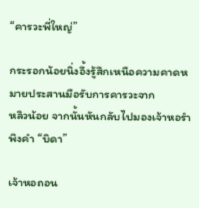“คารวะพี่ใหญ่”

กระรอกน้อยนิ่งอึ้งรู้สึกเหนือความคาดหมายประสานมือรับการคารวะจาก
หลิวน้อย จากนั้นหันกลับไปมองเจ้าหอรำพึงคำ “บิดา”

เจ้าหอถอน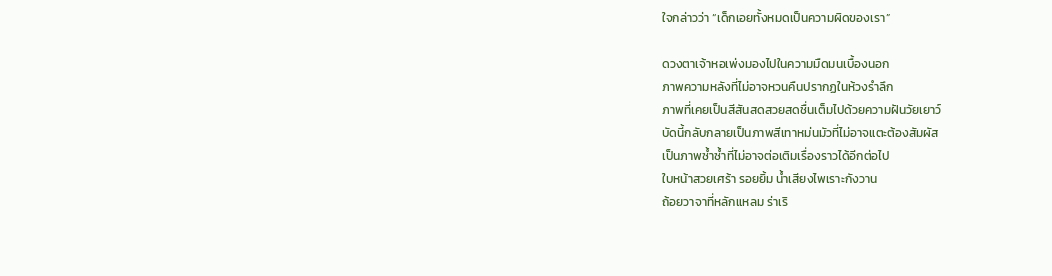ใจกล่าวว่า “เด็กเอยทั้งหมดเป็นความผิดของเรา”

ดวงตาเจ้าหอเพ่งมองไปในความมืดมนเบื้องนอก
ภาพความหลังที่ไม่อาจหวนคืนปรากฏในห้วงรำลึก
ภาพที่เคยเป็นสีสันสดสวยสดชื่นเต็มไปด้วยความฝันวัยเยาว์
บัดนี้กลับกลายเป็นภาพสีเทาหม่นมัวที่ไม่อาจแตะต้องสัมผัส
เป็นภาพซ้ำซ้ำที่ไม่อาจต่อเติมเรื่องราวได้อีกต่อไป
ใบหน้าสวยเศร้า รอยยิ้ม น้ำเสียงไพเราะกังวาน
ถ้อยวาจาที่หลักแหลม ร่าเริ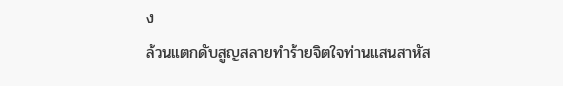ง
ล้วนแตกดับสูญสลายทำร้ายจิตใจท่านแสนสาหัส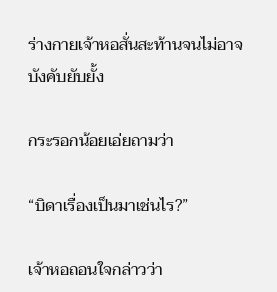ร่างกายเจ้าหอสั่นสะท้านจนไม่อาจบังคับยับยั้ง

กระรอกน้อยเอ่ยถามว่า

“บิดาเรื่องเป็นมาเช่นไร?”

เจ้าหอถอนใจกล่าวว่า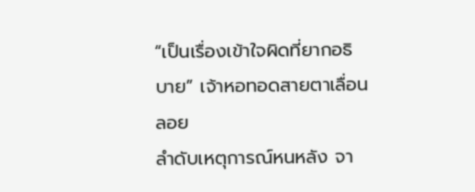“เป็นเรื่องเข้าใจผิดที่ยากอธิบาย” เจ้าหอทอดสายตาเลื่อนลอย
ลำดับเหตุการณ์หนหลัง จา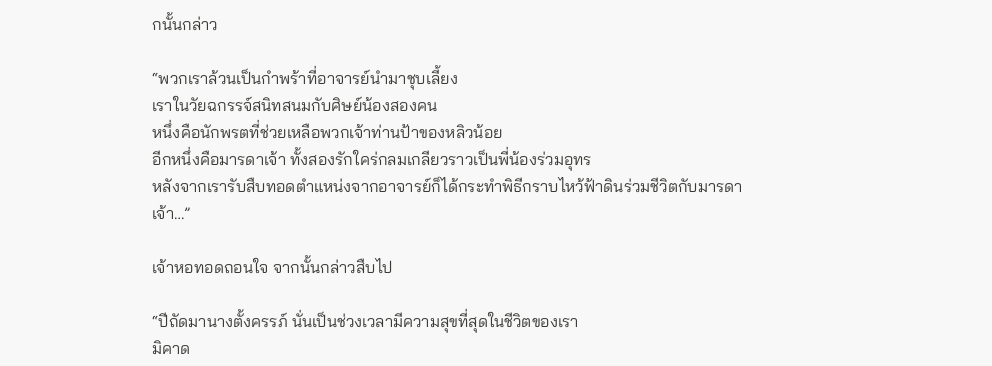กนั้นกล่าว

“พวกเราล้วนเป็นกำพร้าที่อาจารย์นำมาชุบเลี้ยง
เราในวัยฉกรรจ์สนิทสนมกับศิษย์น้องสองคน
หนึ่งคือนักพรตที่ช่วยเหลือพวกเจ้าท่านป้าของหลิวน้อย
อีกหนึ่งคือมารดาเจ้า ทั้งสองรักใคร่กลมเกลียวราวเป็นพี่น้องร่วมอุทร
หลังจากเรารับสืบทอดตำแหน่งจากอาจารย์ก็ได้กระทำพิธีกราบไหว้ฟ้าดินร่วมชีวิตกับมารดาเจ้า…”

เจ้าหอทอดถอนใจ จากนั้นกล่าวสืบไป

“ปีถัดมานางตั้งครรภ์ นั่นเป็นช่วงเวลามีความสุขที่สุดในชีวิตของเรา
มิคาด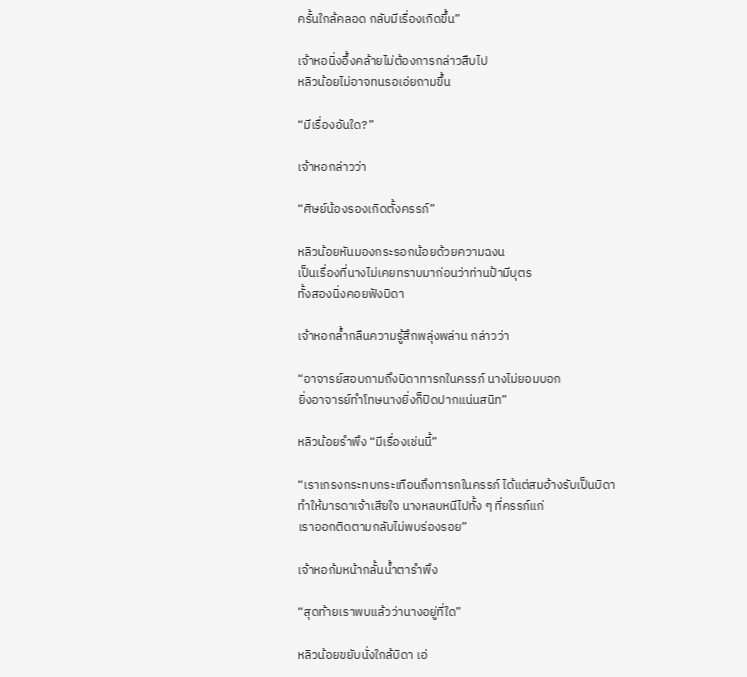ครั้นใกล้คลอด กลับมีเรื่องเกิดขึ้น”

เจ้าหอนิ่งอึ้งคล้ายไม่ต้องการกล่าวสืบไป
หลิวน้อยไม่อาจทนรอเอ่ยถามขึ้น

“มีเรื่องอันใด?”

เจ้าหอกล่าวว่า

“ศิษย์น้องรองเกิดตั้งครรภ์”

หลิวน้อยหันมองกระรอกน้อยด้วยความฉงน
เป็นเรื่องที่นางไม่เคยทราบมาก่อนว่าท่านป้ามีบุตร
ทั้งสองนิ่งคอยฟังบิดา

เจ้าหอกล้ำกลืนความรู้สึกพลุ่งพล่าน กล่าวว่า

“อาจารย์สอบถามถึงบิดาทารกในครรภ์ นางไม่ยอมบอก
ยิ่งอาจารย์ทำโทษนางยิ่งก็ปิดปากแน่นสนิท”

หลิวน้อยรำพึง “มีเรื่องเช่นนี้”

“เราเกรงกระทบกระเทือนถึงทารกในครรภ์ ได้แต่สมอ้างรับเป็นบิดา
ทำให้มารดาเจ้าเสียใจ นางหลบหนีไปทั้ง ๆ ที่ครรภ์แก่
เราออกติดตามกลับไม่พบร่องรอย”

เจ้าหอก้มหน้ากลั้นน้ำตารำพึง

“สุดท้ายเราพบแล้วว่านางอยู่ที่ใด”

หลิวน้อยขยับนั่งใกล้บิดา เอ่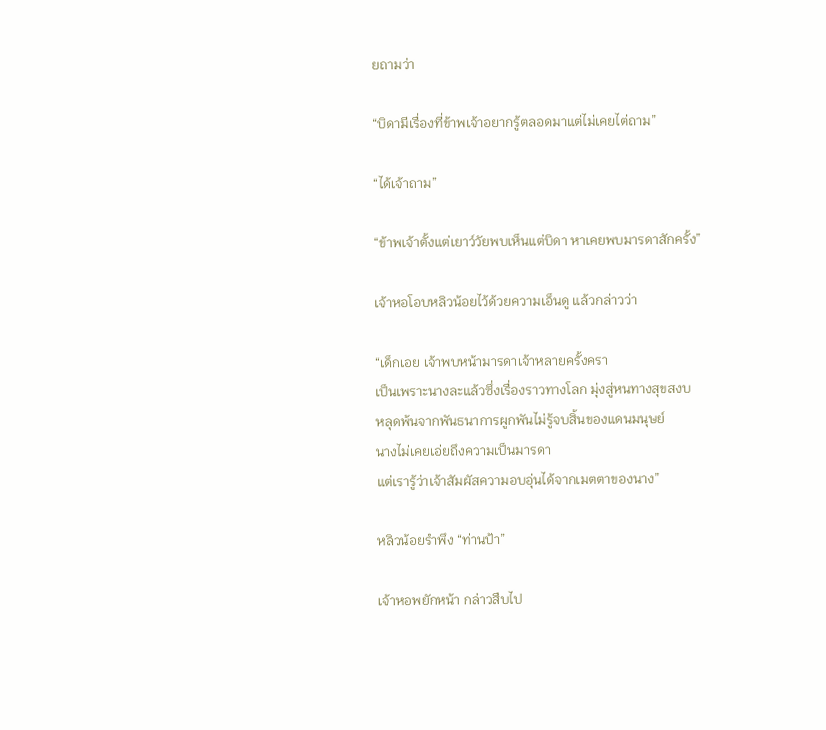ยถามว่า

“บิดามีเรื่องที่ข้าพเจ้าอยากรู้ตลอดมาแต่ไม่เคยไต่ถาม”

“ได้เจ้าถาม”

“ข้าพเจ้าตั้งแต่เยาว์วัยพบเห็นแต่บิดา หาเคยพบมารดาสักครั้ง”

เจ้าหอโอบหลิวน้อยไว้ด้วยความเอ็นดู แล้วกล่าวว่า

“เด็กเอย เจ้าพบหน้ามารดาเจ้าหลายครั้งครา
เป็นเพราะนางละแล้วซึ่งเรื่องราวทางโลก มุ่งสู่หนทางสุขสงบ
หลุดพ้นจากพันธนาการผูกพันไม่รู้จบสิ้นของแดนมนุษย์
นางไม่เคยเอ่ยถึงความเป็นมารดา
แต่เรารู้ว่าเจ้าสัมผัสความอบอุ่นได้จากเมตตาของนาง”

หลิวน้อยรำพึง “ท่านป้า”

เจ้าหอพยักหน้า กล่าวสืบไป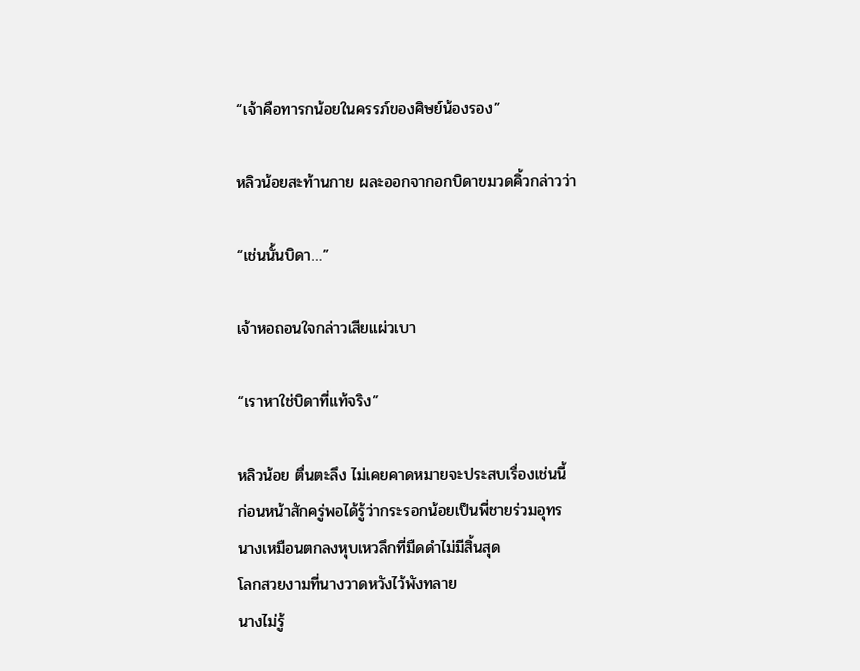“เจ้าคือทารกน้อยในครรภ์ของศิษย์น้องรอง”

หลิวน้อยสะท้านกาย ผละออกจากอกบิดาขมวดคิ้วกล่าวว่า

“เช่นนั้นบิดา…”

เจ้าหอถอนใจกล่าวเสียแผ่วเบา

“เราหาใช่บิดาที่แท้จริง”

หลิวน้อย ตื่นตะลึง ไม่เคยคาดหมายจะประสบเรื่องเช่นนี้
ก่อนหน้าสักครู่พอได้รู้ว่ากระรอกน้อยเป็นพี่ชายร่วมอุทร
นางเหมือนตกลงหุบเหวลึกที่มืดดำไม่มีสิ้นสุด
โลกสวยงามที่นางวาดหวังไว้พังทลาย
นางไม่รู้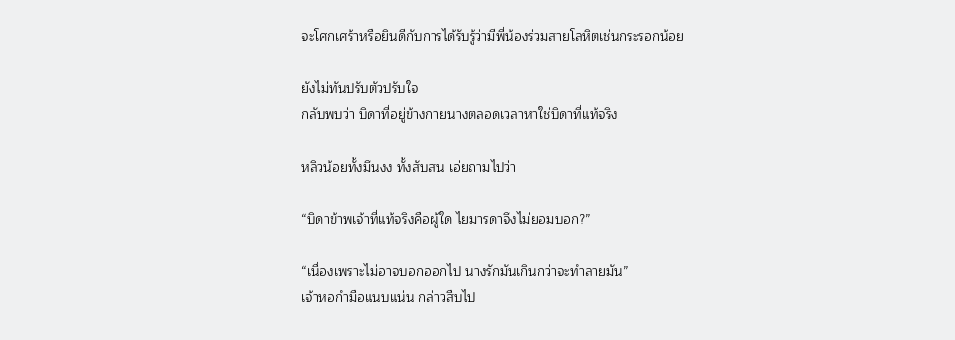จะโศกเศร้าหรือยินดีกับการได้รับรู้ว่ามีพี่น้องร่วมสายโลหิตเช่นกระรอกน้อย

ยังไม่ทันปรับตัวปรับใจ
กลับพบว่า บิดาที่อยู่ข้างกายนางตลอดเวลาหาใช่บิดาที่แท้จริง

หลิวน้อยทั้งมึนงง ทั้งสับสน เอ่ยถามไปว่า

“บิดาข้าพเจ้าที่แท้จริงคือผู้ใด ไยมารดาจึงไม่ยอมบอก?”

“เนื่องเพราะไม่อาจบอกออกไป นางรักมันเกินกว่าจะทำลายมัน”
เจ้าหอกำมือแนบแน่น กล่าวสืบไป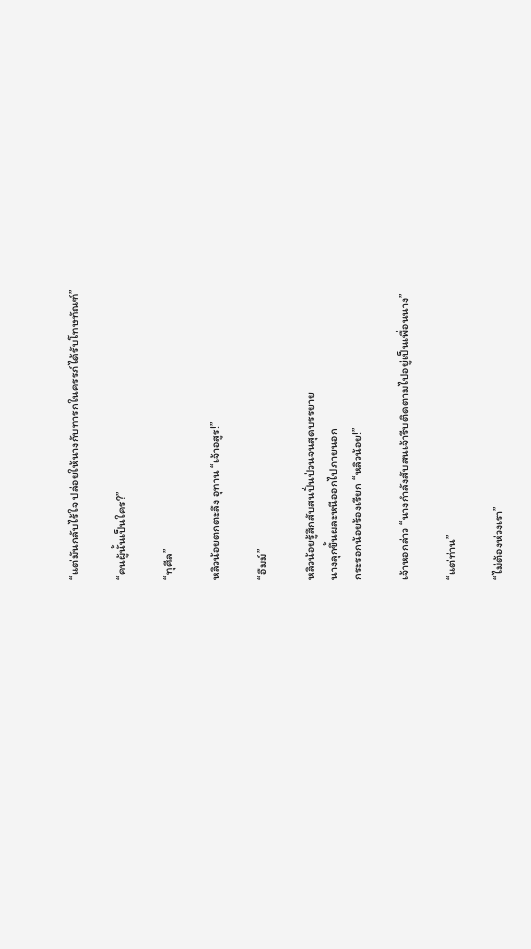“แต่มันกลับไร้ใจ ปล่อยให้นางกับทารกในครรภ์ได้รับโทษทัณฑ์”

“คนผู้นั้นเป็นใคร?”

“ทุศีล”

หลิวน้อยตกตะลึง อุทาน “เจ้าอสูร!”

“อืมม์”

หลิวน้อยรู้สึกสับสนปั่นป่วนจนสุดบรรยาย
นางลุกขึ้นผละหนีออกไปภายนอก
กระรอกน้อยร้องเรียก “หลิวน้อย!”

เจ้าหอกล่าว “นางกำลังสับสนเจ้ารีบติดตามไปอยู่เป็นเพื่อนนาง”

“แต่ท่าน”

“ไม่ต้องห่วงเรา”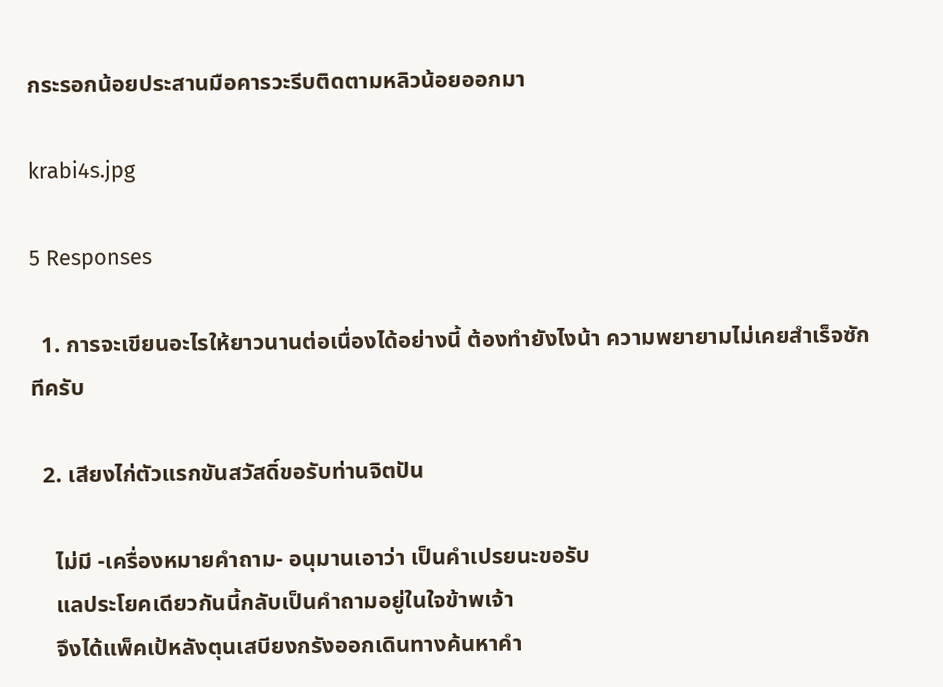กระรอกน้อยประสานมือคารวะรีบติดตามหลิวน้อยออกมา

krabi4s.jpg

5 Responses

  1. การจะเขียนอะไรให้ยาวนานต่อเนื่องได้อย่างนี้ ต้องทำยังไงน้า ความพยายามไม่เคยสำเร็จซักทีครับ

  2. เสียงไก่ตัวแรกขันสวัสดิ์ขอรับท่านจิตปัน

    ไม่มี -เครื่องหมายคำถาม- อนุมานเอาว่า เป็นคำเปรยนะขอรับ
    แลประโยคเดียวกันนี้กลับเป็นคำถามอยู่ในใจข้าพเจ้า
    จึงได้แพ็คเป้หลังตุนเสบียงกรังออกเดินทางค้นหาคำ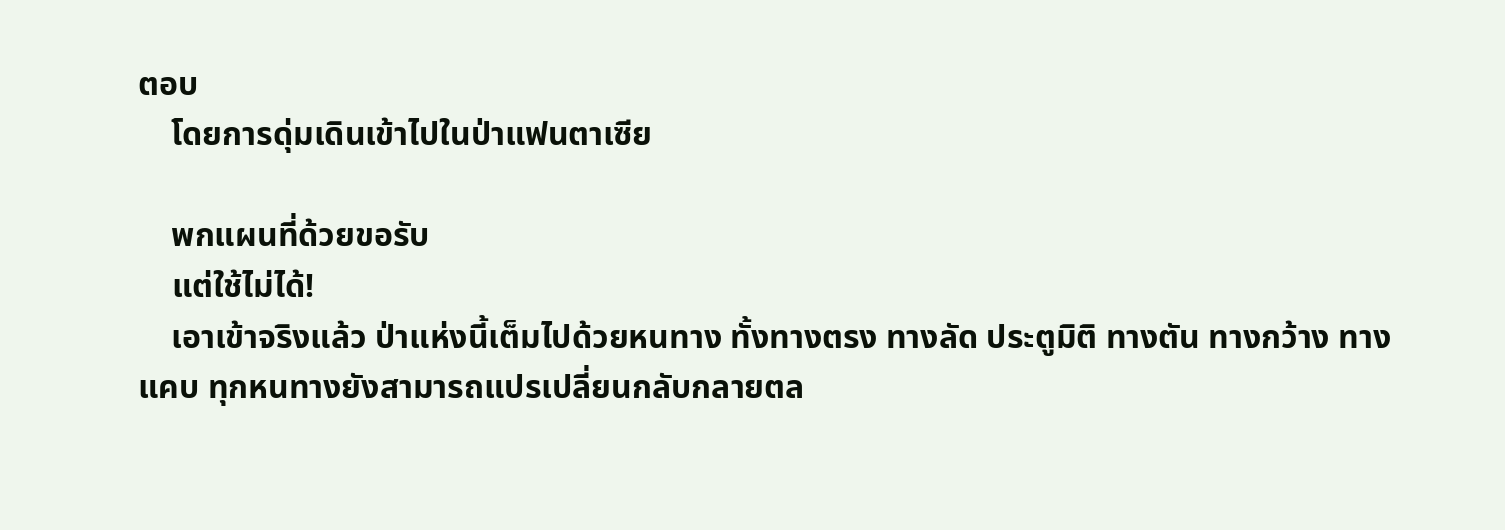ตอบ
    โดยการดุ่มเดินเข้าไปในป่าแฟนตาเซีย

    พกแผนที่ด้วยขอรับ
    แต่ใช้ไม่ได้!
    เอาเข้าจริงแล้ว ป่าแห่งนี้เต็มไปด้วยหนทาง ทั้งทางตรง ทางลัด ประตูมิติ ทางตัน ทางกว้าง ทางแคบ ทุกหนทางยังสามารถแปรเปลี่ยนกลับกลายตล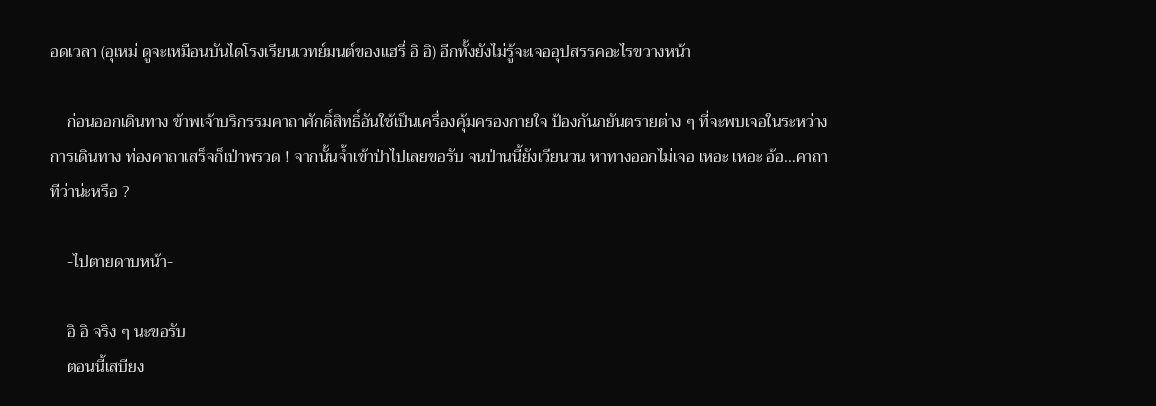อดเวลา (อุเหม่ ดูจะเหมือนบันไดโรงเรียนเวทย์มนต์ของแฮรี่ อิ อิ) อีกทั้งยังไม่รู้จะเจออุปสรรคอะไรขวางหน้า

    ก่อนออกเดินทาง ข้าพเจ้าบริกรรมคาถาศักดิ์สิทธิ์อันใช้เป็นเครื่องคุ้มครองกายใจ ป้องกันภยันตรายต่าง ๆ ที่จะพบเจอในระหว่างการเดินทาง ท่องคาถาเสร็จก็เป่าพรวด ! จากนั้นจ้ำเข้าป่าไปเลยขอรับ จนป่านนี้ยังเวียนวน หาทางออกไม่เจอ เหอะ เหอะ อ้อ…คาถาทีว่าน่ะหรือ ?

    -ไปตายดาบหน้า-

    อิ อิ จริง ๆ นะขอรับ
    ตอนนี้เสบียง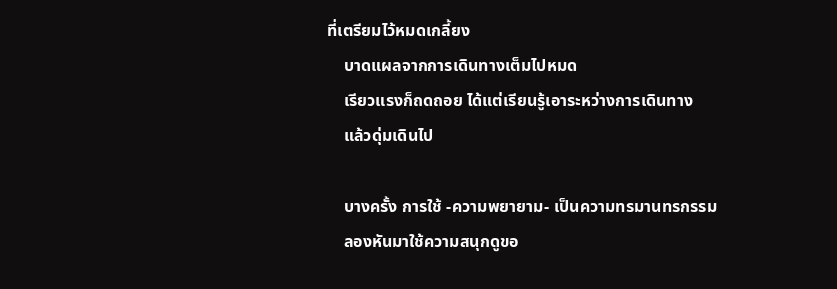ที่เตรียมไว้หมดเกลี้ยง
    บาดแผลจากการเดินทางเต็มไปหมด
    เรียวแรงก็ถดถอย ได้แต่เรียนรู้เอาระหว่างการเดินทาง
    แล้วดุ่มเดินไป

    บางครั้ง การใช้ -ความพยายาม- เป็นความทรมานทรกรรม
    ลองหันมาใช้ความสนุกดูขอ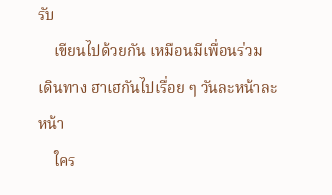รับ
    เขียนไปด้วยกัน เหมือนมีเพื่อนร่วมเดินทาง ฮาเฮกันไปเรื่อย ๆ วันละหน้าละหน้า
    ใคร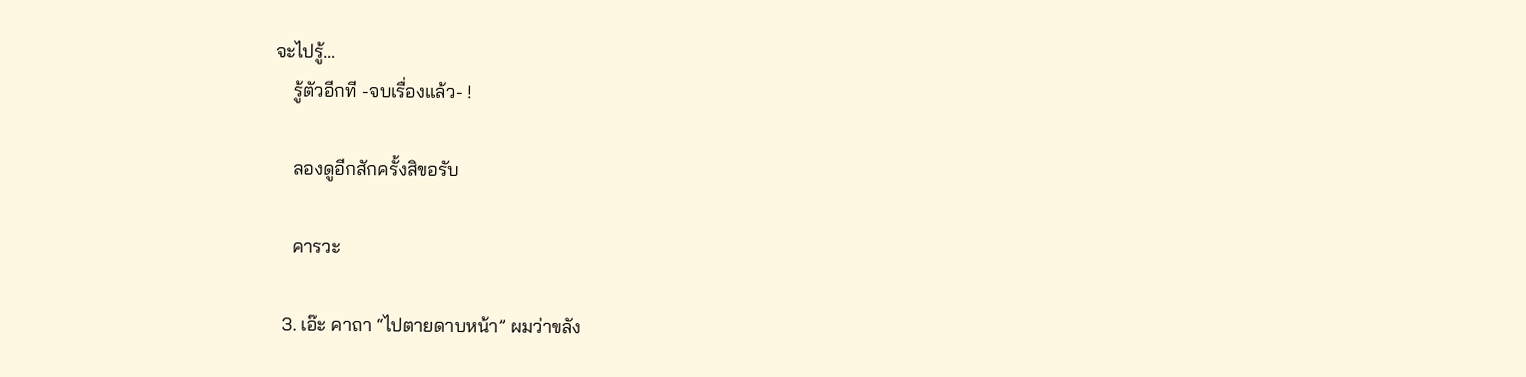จะไปรู้…
    รู้ตัวอีกที -จบเรื่องแล้ว- !

    ลองดูอีกสักครั้งสิขอรับ

    คารวะ

  3. เอ๊ะ คาถา “ไปตายดาบหน้า” ผมว่าขลัง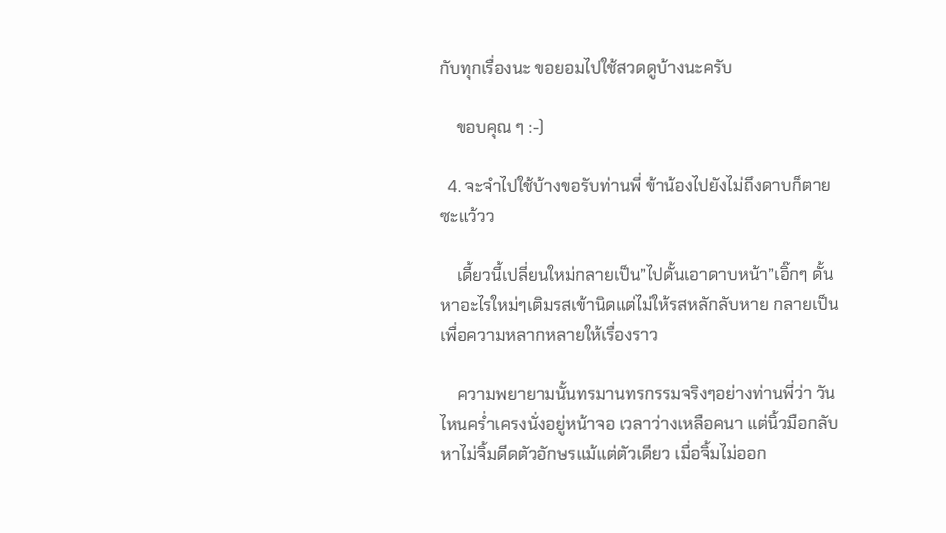กับทุกเรื่องนะ ขอยอมไปใช้สวดดูบ้างนะครับ

    ขอบคุณ ๆ :-)

  4. จะจำไปใช้บ้างขอรับท่านพี่ ข้าน้องไปยังไม่ถึงดาบก็ตายซะแว้วว

    เดี้ยวนี้เปลี่ยนใหม่กลายเป็น”ไปดั้นเอาดาบหน้า”เอิ๊กๆ ดั้นหาอะไรใหม่ๆเติมรสเข้านิดแต่ไม่ให้รสหลักลับหาย กลายเป็นเพื่อความหลากหลายให้เรื่องราว

    ความพยายามนั้นทรมานทรกรรมจริงๆอย่างท่านพี่ว่า วันไหนคร่ำเครงนั่งอยู่หน้าจอ เวลาว่างเหลือคนา แต่นิ้วมือกลับหาไม่จิ้มดีดตัวอักษรแม้แต่ตัวเดียว เมื่อจิ้มไม่ออก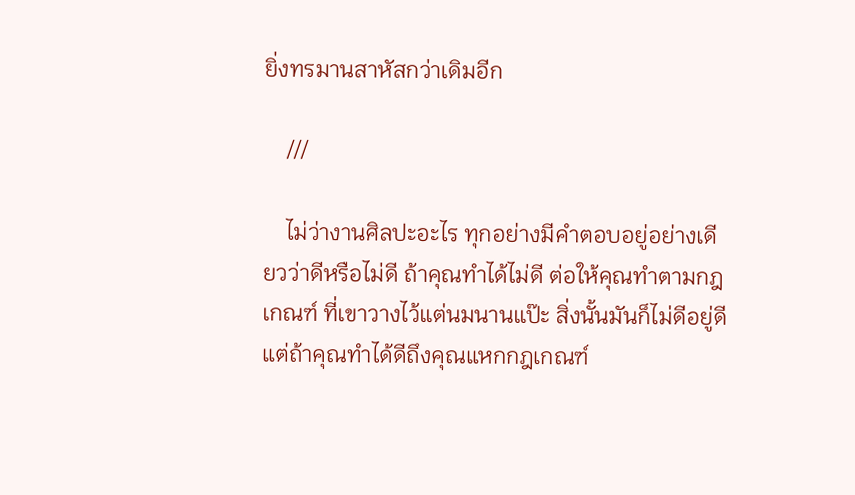ยิ่งทรมานสาหัสกว่าเดิมอีก

    ///

    ไม่ว่างานศิลปะอะไร ทุกอย่างมีคำตอบอยู่อย่างเดียวว่าดีหรือไม่ดี ถ้าคุณทำได้ไม่ดี ต่อให้คุณทำตามกฎเกณฑ์ ที่เขาวางไว้แต่นมนานแป๊ะ สิ่งนั้นมันก็ไม่ดีอยู่ดี แต่ถ้าคุณทำได้ดีถึงคุณแหกกฎเกณฑ์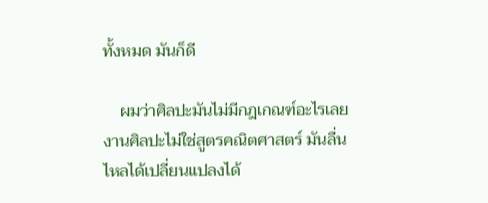ทั้งหมด มันก็ดี

    ผมว่าศิลปะมันไม่มีกฎเกณฑ์อะไรเลย งานศิลปะไม่ใช่สูตรคณิตศาสตร์ มันลื่นไหลได้เปลี่ยนแปลงได้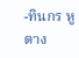-ทินกร หูตาง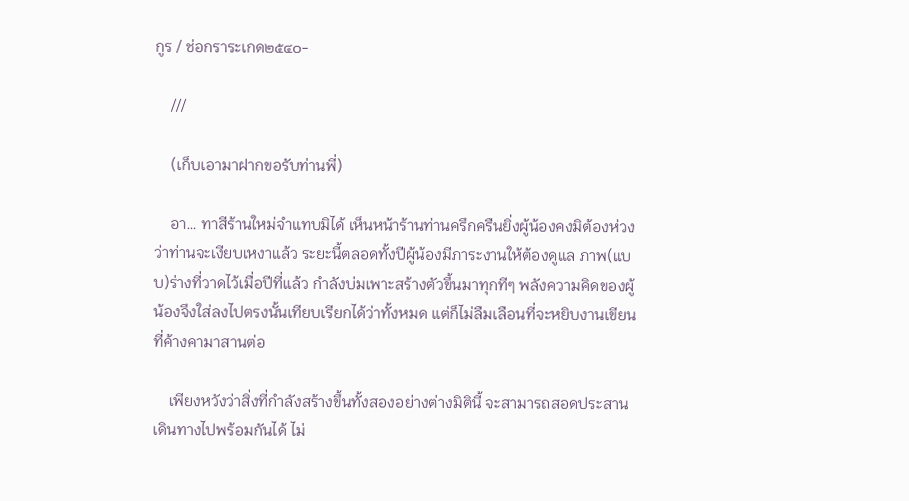กูร / ช่อกราระเกด๒๕๔๐-

    ///

    (เก็บเอามาฝากขอรับท่านพี่)

    อา… ทาสีร้านใหม่จำแทบมิได้ เห็นหน้าร้านท่านครึกครืนยิ่งผู้น้องคงมิต้องห่วงว่าท่านจะเงียบเหงาแล้ว ระยะนี้ตลอดทั้งปีผู้น้องมีภาระงานให้ต้องดูแล ภาพ(แบบ)ร่างที่วาดไว้เมื่อปีที่แล้ว กำลังบ่มเพาะสร้างตัวขึ้นมาทุกทีๆ พลังความคิดของผู้น้องจึงใส่ลงไปตรงนั้นเทียบเรียกได้ว่าทั้งหมด แต่ก็ไม่ลืมเลือนที่จะหยิบงานเขียนที่ค้างคามาสานต่อ

    เพียงหวังว่าสิ่งที่กำลังสร้างขึ้นทั้งสองอย่างต่างมิตินี้ จะสามารถสอดประสานเดินทางไปพร้อมกันได้ ไม่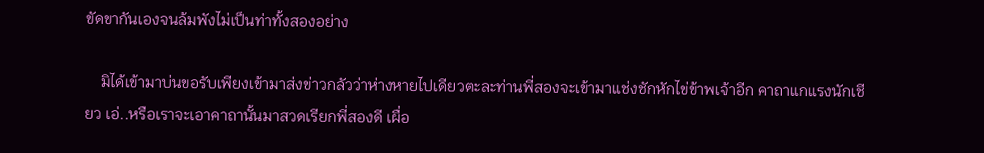ขัดขากันเองจนล้มพังไม่เป็นท่าทั้งสองอย่าง

    มิได้เข้ามาบ่นขอรับเพียงเข้ามาส่งข่าวกลัวว่าห่างหายไปเดียวตะละท่านพี่สองจะเข้ามาแช่งชักหักไข่ข้าพเจ้าอีก คาถาแกแรงนักเชียว เอ่..หรือเราจะเอาคาถานั้นมาสวดเรียกพี่สองดี เผื่อ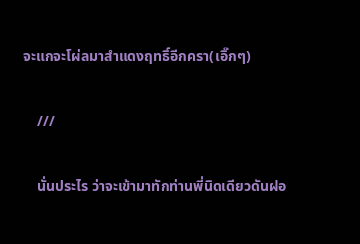จะแกจะโผ่ลมาสำแดงฤทธิ์อีกครา(เอิ๊กๆ)

    ///

    นั่นประไร ว่าจะเข้ามาทักท่านพี่นิดเดียวดันฝอ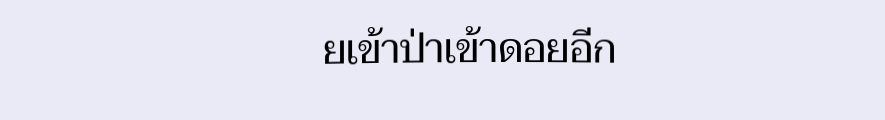ยเข้าป่าเข้าดอยอีก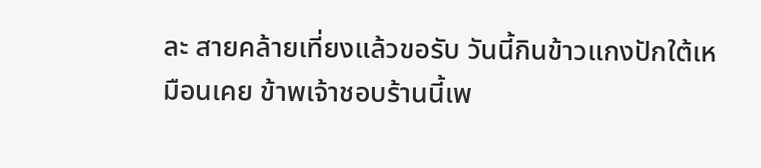ละ สายคล้ายเที่ยงแล้วขอรับ วันนี้กินข้าวแกงปักใต้เหมือนเคย ข้าพเจ้าชอบร้านนี้เพ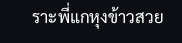ราะพี่แกหุงข้าวสวย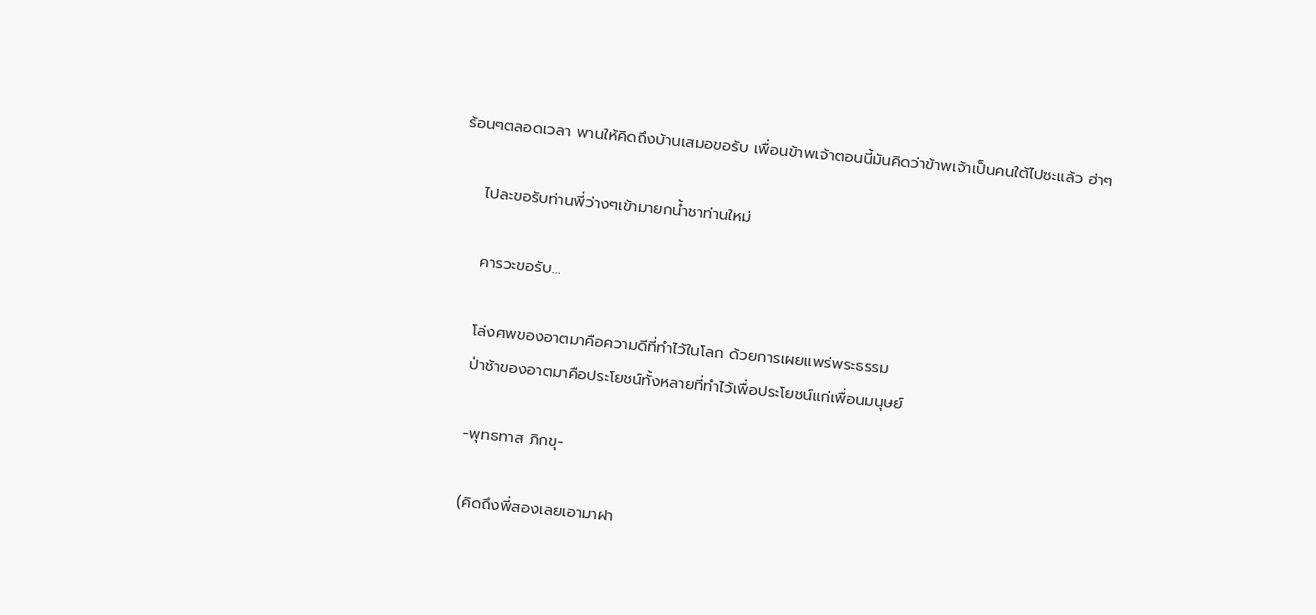ร้อนๆตลอดเวลา พานให้คิดถึงบ้านเสมอขอรับ เพื่อนข้าพเจ้าตอนนี้มันคิดว่าข้าพเจ้าเป็นคนใต้ไปซะแล้ว ฮ่าๆ

    ไปละขอรับท่านพี่ว่างๆเข้ามายกน้ำชาท่านใหม่

    คารวะขอรับ…

    โล่งศพของอาตมาคือความดีที่ทำไว้ในโลก ด้วยการเผยแพร่พระธรรม
    ป่าช้าของอาตมาคือประโยชน์ทั้งหลายที่ทำไว้เพื่อประโยชน์แก่เพื่อนมนุษย์

    -พุทธทาส ภิกขุ-

    (คิดถึงพี่สองเลยเอามาฝา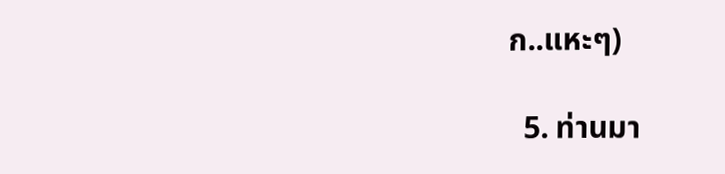ก..แหะๆ)

  5. ท่านมา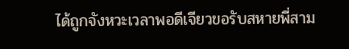ได้ถูกจังหวะเวลาพอดีเจียวขอรับสหายพี่สาม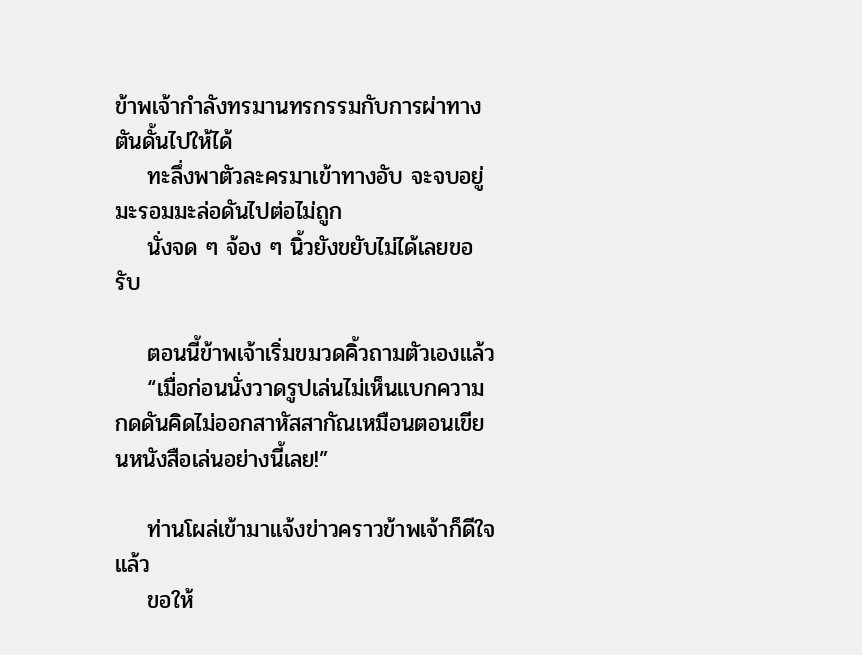ข้าพเจ้ากำลังทรมานทรกรรมกับการผ่าทางตันดั้นไปให้ได้
    ทะลึ่งพาตัวละครมาเข้าทางอับ จะจบอยู่มะรอมมะล่อดันไปต่อไม่ถูก
    นั่งจด ๆ จ้อง ๆ นิ้วยังขยับไม่ได้เลยขอรับ

    ตอนนี้ข้าพเจ้าเริ่มขมวดคิ้วถามตัวเองแล้ว
    “เมื่อก่อนนั่งวาดรูปเล่นไม่เห็นแบกความกดดันคิดไม่ออกสาหัสสากัณเหมือนตอนเขียนหนังสือเล่นอย่างนี้เลย!”

    ท่านโผล่เข้ามาแจ้งข่าวคราวข้าพเจ้าก็ดีใจแล้ว
    ขอให้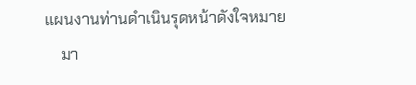แผนงานท่านดำเนินรุดหน้าดังใจหมาย
    มา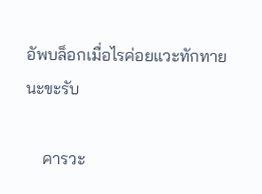อัพบล็อกเมื่อไรค่อยแวะทักทายนะขะรับ

    คารวะ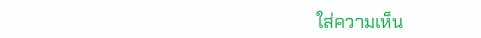ใส่ความเห็น